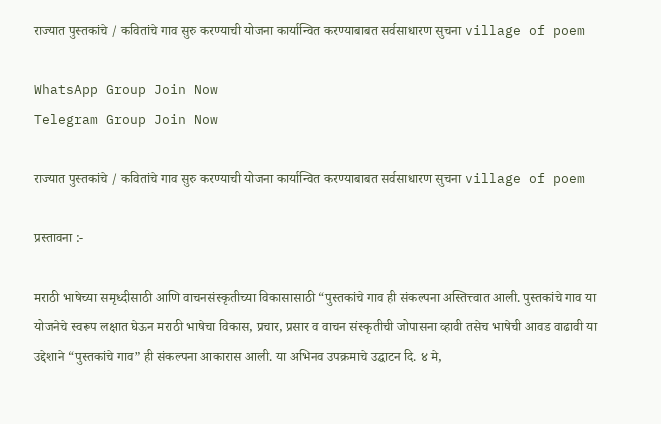राज्यात पुस्तकांचे / कवितांचे गाव सुरु करण्याची योजना कार्यान्वित करण्याबाबत सर्वसाधारण सुचना village of poem

WhatsApp Group Join Now
Telegram Group Join Now

राज्यात पुस्तकांचे / कवितांचे गाव सुरु करण्याची योजना कार्यान्वित करण्याबाबत सर्वसाधारण सुचना village of poem

प्रस्तावना :-

मराठी भाषेच्या समृध्दीसाठी आणि वाचनसंस्कृतीच्या विकासासाठी “पुस्तकांचे गाव ही संकल्पना अस्तित्त्वात आली. पुस्तकांचे गाव या योजनेचे स्वरूप लक्षात घेऊन मराठी भाषेचा विकास, प्रचार, प्रसार व वाचन संस्कृतीची जोपासना व्हावी तसेच भाषेची आवड वाढावी या उद्देशाने “पुस्तकांचे गाव” ही संकल्पना आकारास आली. या अभिनव उपक्रमाचे उद्घाटन दि. ४ मे,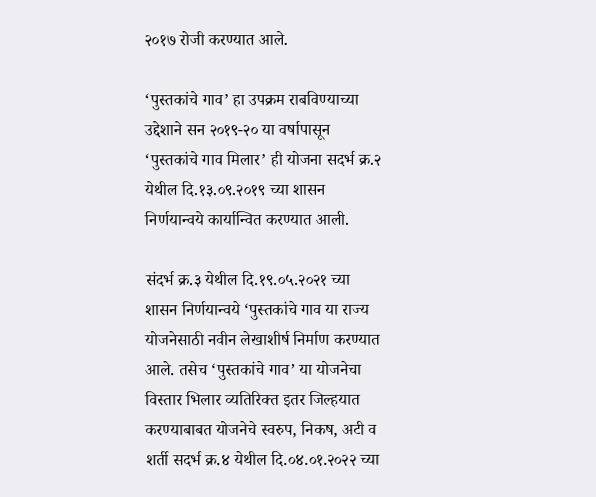२०१७ रोजी करण्यात आले.

‘पुस्तकांचे गाव’ हा उपक्रम राबविण्याच्या उद्देशाने सन २०१९-२० या वर्षापासून ‘पुस्तकांचे गाव मिलार’ ही योजना सदर्भ क्र.२ येथील दि.१३.०९.२०१९ च्या शासन निर्णयान्वये कार्यान्वित करण्यात आली.

संदर्भ क्र.३ येथील दि.१९.०५.२०२१ च्या शासन निर्णयान्वये ‘पुस्तकांचे गाव या राज्य योजनेसाठी नवीन लेखाशीर्ष निर्माण करण्यात आले. तसेच ‘पुस्तकांचे गाव’ या योजनेचा विस्तार भिलार व्यतिरिक्त इतर जिल्हयात करण्याबाबत योजनेचे स्वरुप, निकष, अटी व शर्ती सदर्भ क्र.४ येथील दि.०४.०१.२०२२ च्या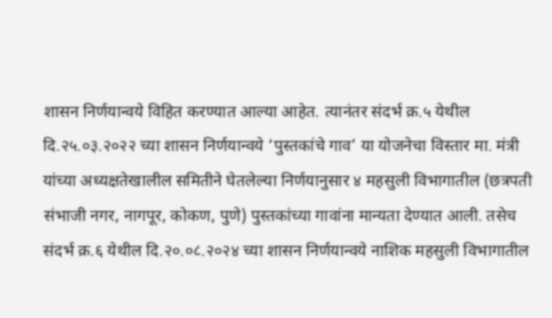शासन निर्णयान्वये विहित करण्यात आल्या आहेत. त्यानंतर संदर्भ क्र.५ येथील दि.२५.०३.२०२२ च्या शासन निर्णयान्वये ‘पुस्तकांचे गाव’ या योजनेचा विस्तार मा. मंत्री यांच्या अध्यक्षतेखालील समितीने घेतलेल्या निर्णयानुसार ४ महसुली विभागातील (छत्रपती संभाजी नगर, नागपूर, कोकण, पुणे) पुस्तकांच्या गावांना मान्यता देण्यात आली. तसेच संदर्भ क्र.६ येथील दि.२०.०८.२०२४ च्या शासन निर्णयान्वये नाशिक महसुली विभागातील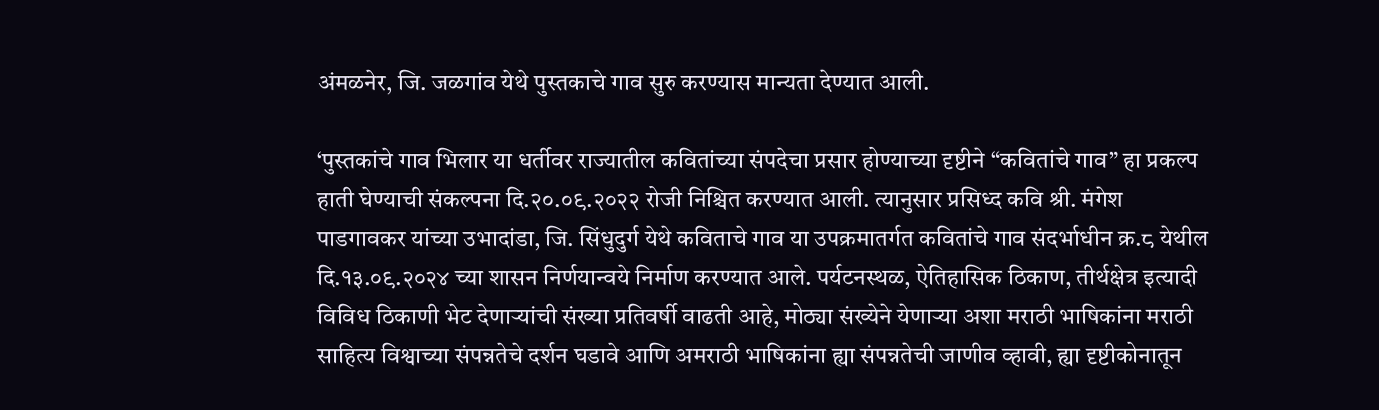अंमळनेर, जि. जळगांव येथे पुस्तकाचे गाव सुरु करण्यास मान्यता देण्यात आली.

‘पुस्तकांचे गाव भिलार या धर्तीवर राज्यातील कवितांच्या संपदेचा प्रसार होण्याच्या दृष्टीने “कवितांचे गाव” हा प्रकल्प हाती घेण्याची संकल्पना दि.२०.०९.२०२२ रोजी निश्चित करण्यात आली. त्यानुसार प्रसिध्द कवि श्री. मंगेश पाडगावकर यांच्या उभादांडा, जि. सिंधुदुर्ग येथे कविताचे गाव या उपक्रमातर्गत कवितांचे गाव संदर्भाधीन क्र.८ येथील दि.१३.०९.२०२४ च्या शासन निर्णयान्वये निर्माण करण्यात आले. पर्यटनस्थळ, ऐतिहासिक ठिकाण, तीर्थक्षेत्र इत्यादी विविध ठिकाणी भेट देणाऱ्यांची संख्या प्रतिवर्षी वाढती आहे, मोठ्या संख्येने येणाऱ्या अशा मराठी भाषिकांना मराठी साहित्य विश्वाच्या संपन्नतेचे दर्शन घडावे आणि अमराठी भाषिकांना ह्या संपन्नतेची जाणीव व्हावी, ह्या दृष्टीकोनातून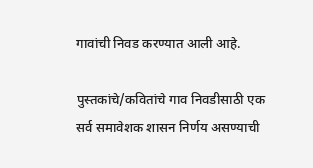गावांची निवड करण्यात आली आहे.

पुस्तकांचे/कवितांचे गाव निवडीसाठी एक सर्व समावेशक शासन निर्णय असण्याची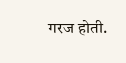गरज होती.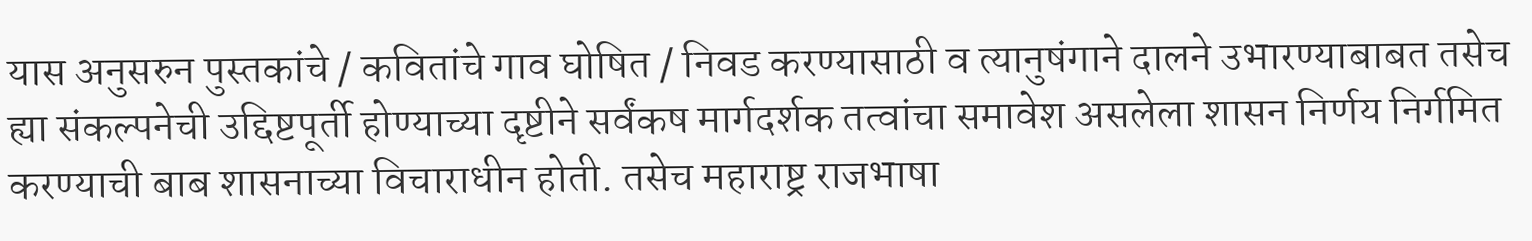यास अनुसरुन पुस्तकांचे / कवितांचे गाव घोषित / निवड करण्यासाठी व त्यानुषंगाने दालने उभारण्याबाबत तसेच ह्या संकल्पनेची उद्दिष्टपूर्ती होण्याच्या दृष्टीने सर्वंकष मार्गदर्शक तत्वांचा समावेश असलेला शासन निर्णय निर्गमित करण्याची बाब शासनाच्या विचाराधीन होती. तसेच महाराष्ट्र राजभाषा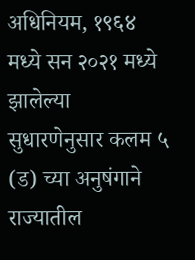अधिनियम, १९६४ मध्ये सन २०२१ मध्ये झालेल्या सुधारणेनुसार कलम ५ (ड) च्या अनुषंगाने राज्यातील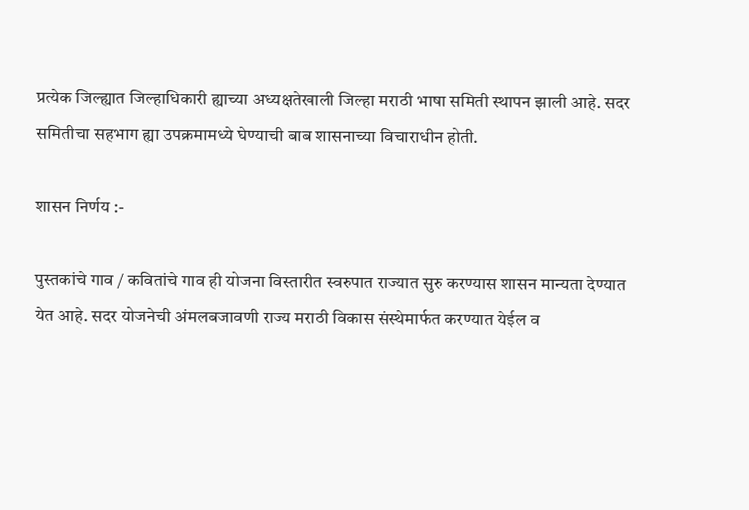प्रत्येक जिल्ह्यात जिल्हाधिकारी ह्याच्या अध्यक्षतेखाली जिल्हा मराठी भाषा समिती स्थापन झाली आहे. सदर समितीचा सहभाग ह्या उपक्रमामध्ये घेण्याची बाब शासनाच्या विचाराधीन होती.

शासन निर्णय :-

पुस्तकांचे गाव / कवितांचे गाव ही योजना विस्तारीत स्वरुपात राज्यात सुरु करण्यास शासन मान्यता देण्यात येत आहे. सदर योजनेची अंमलबजावणी राज्य मराठी विकास संस्थेमार्फत करण्यात येईल व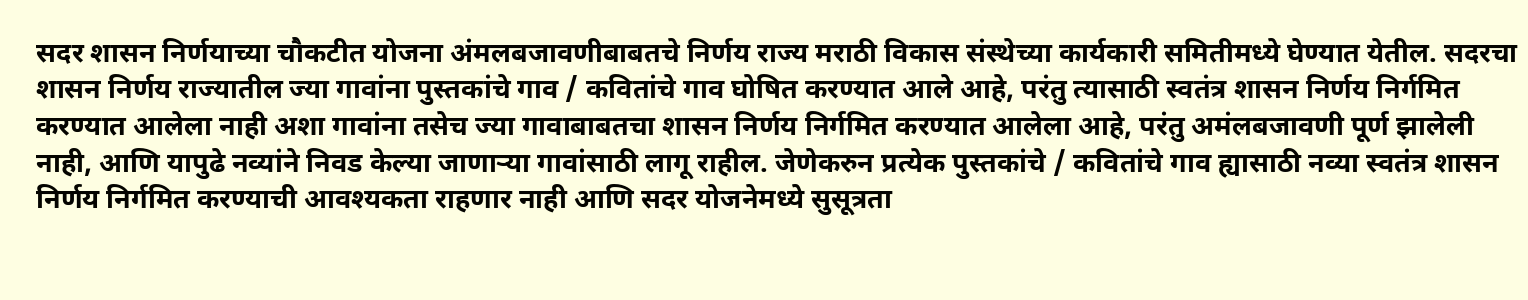सदर शासन निर्णयाच्या चौकटीत योजना अंमलबजावणीबाबतचे निर्णय राज्य मराठी विकास संस्थेच्या कार्यकारी समितीमध्ये घेण्यात येतील. सदरचा शासन निर्णय राज्यातील ज्या गावांना पुस्तकांचे गाव / कवितांचे गाव घोषित करण्यात आले आहे, परंतु त्यासाठी स्वतंत्र शासन निर्णय निर्गमित करण्यात आलेला नाही अशा गावांना तसेच ज्या गावाबाबतचा शासन निर्णय निर्गमित करण्यात आलेला आहे, परंतु अमंलबजावणी पूर्ण झालेली नाही, आणि यापुढे नव्यांने निवड केल्या जाणाऱ्या गावांसाठी लागू राहील. जेणेकरुन प्रत्येक पुस्तकांचे / कवितांचे गाव ह्यासाठी नव्या स्वतंत्र शासन निर्णय निर्गमित करण्याची आवश्यकता राहणार नाही आणि सदर योजनेमध्ये सुसूत्रता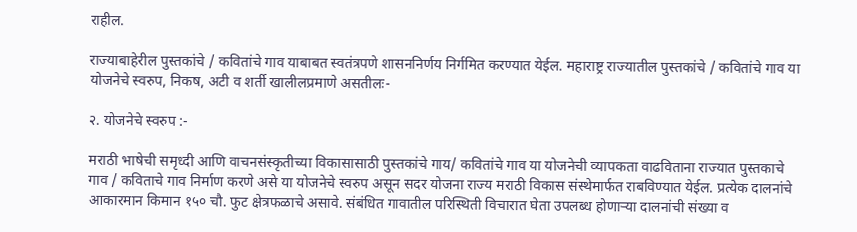राहील.

राज्याबाहेरील पुस्तकांचे / कवितांचे गाव याबाबत स्वतंत्रपणे शासननिर्णय निर्गमित करण्यात येईल. महाराष्ट्र राज्यातील पुस्तकांचे / कवितांचे गाव या योजनेचे स्वरुप, निकष, अटी व शर्ती खालीलप्रमाणे असतीलः-

२. योजनेचे स्वरुप :-

मराठी भाषेची समृध्दी आणि वाचनसंस्कृतीच्या विकासासाठी पुस्तकांचे गाय/ कवितांचे गाव या योजनेची व्यापकता वाढविताना राज्यात पुस्तकाचे गाव / कविताचे गाव निर्माण करणे असे या योजनेचे स्वरुप असून सदर योजना राज्य मराठी विकास संस्थेमार्फत राबविण्यात येईल. प्रत्येक दालनांचे आकारमान किमान १५० चौ. फुट क्षेत्रफळाचे असावे. संबंधित गावातील परिस्थिती विचारात घेता उपलब्ध होणाऱ्या दालनांची संख्या व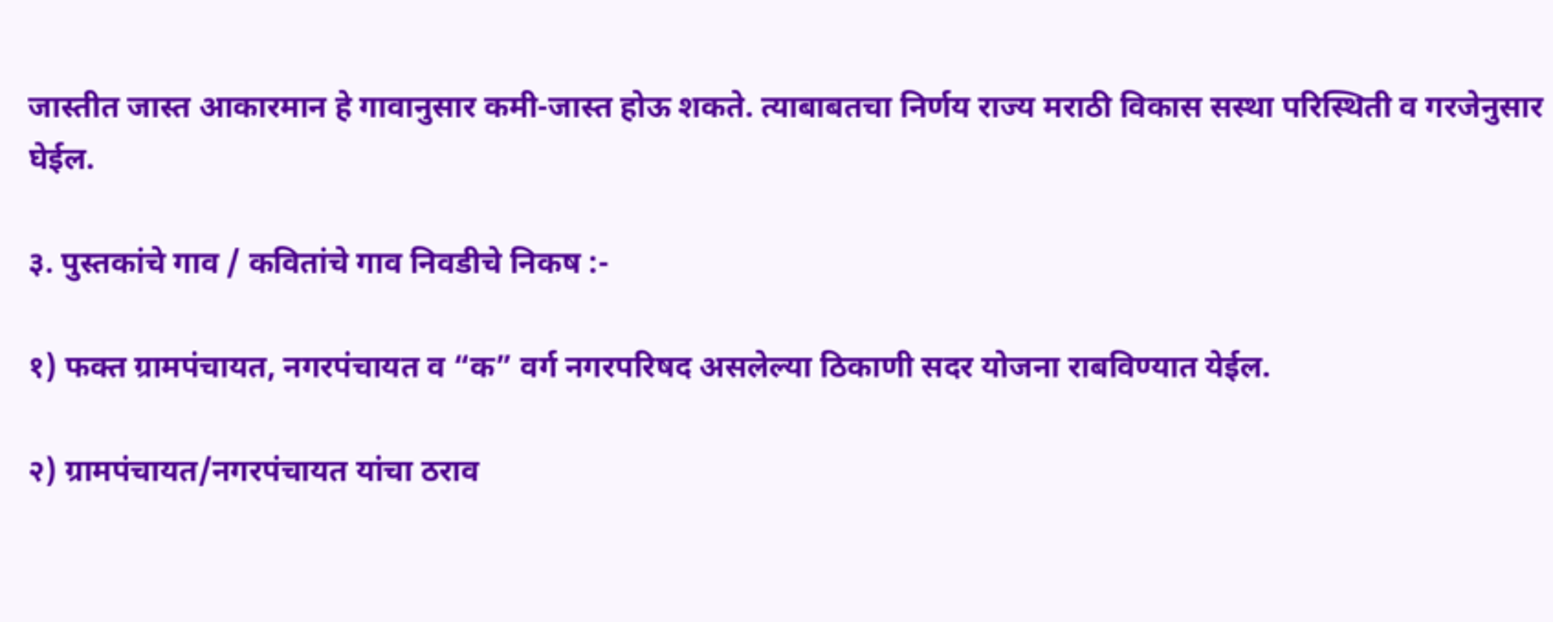जास्तीत जास्त आकारमान हे गावानुसार कमी-जास्त होऊ शकते. त्याबाबतचा निर्णय राज्य मराठी विकास सस्था परिस्थिती व गरजेनुसार घेईल.

३. पुस्तकांचे गाव / कवितांचे गाव निवडीचे निकष :-

१) फक्त ग्रामपंचायत, नगरपंचायत व “क” वर्ग नगरपरिषद असलेल्या ठिकाणी सदर योजना राबविण्यात येईल.

२) ग्रामपंचायत/नगरपंचायत यांचा ठराव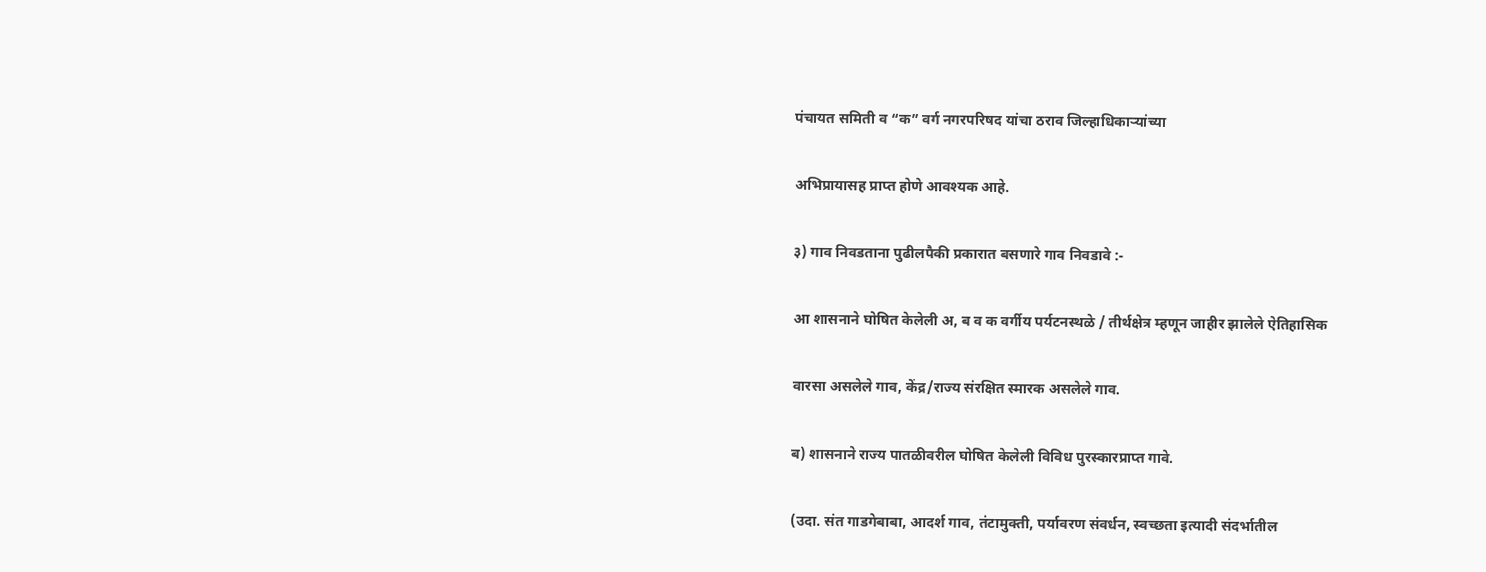पंचायत समिती व “क” वर्ग नगरपरिषद यांचा ठराव जिल्हाधिकाऱ्यांच्या

अभिप्रायासह प्राप्त होणे आवश्यक आहे.

३) गाव निवडताना पुढीलपैकी प्रकारात बसणारे गाव निवडावे :-

आ शासनाने घोषित केलेली अ, ब व क वर्गीय पर्यटनस्थळे / तीर्थक्षेत्र म्हणून जाहीर झालेले ऐतिहासिक

वारसा असलेले गाव, केंद्र/राज्य संरक्षित स्मारक असलेले गाव.

ब) शासनाने राज्य पातळीवरील घोषित केलेली विविध पुरस्कारप्राप्त गावे.

(उदा. संत गाडगेबाबा, आदर्श गाव, तंटामुक्ती, पर्यावरण संवर्धन, स्वच्छता इत्यादी संदर्भातील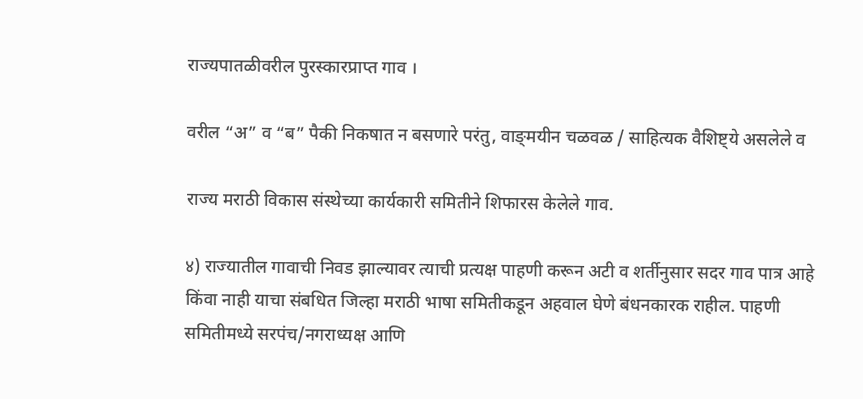राज्यपातळीवरील पुरस्कारप्राप्त गाव ।

वरील “अ” व “ब” पैकी निकषात न बसणारे परंतु, वाङ्‌मयीन चळवळ / साहित्यक वैशिष्ट्ये असलेले व

राज्य मराठी विकास संस्थेच्या कार्यकारी समितीने शिफारस केलेले गाव.

४) राज्यातील गावाची निवड झाल्यावर त्याची प्रत्यक्ष पाहणी करून अटी व शर्तीनुसार सदर गाव पात्र आहे किंवा नाही याचा संबधित जिल्हा मराठी भाषा समितीकडून अहवाल घेणे बंधनकारक राहील. पाहणी समितीमध्ये सरपंच/नगराध्यक्ष आणि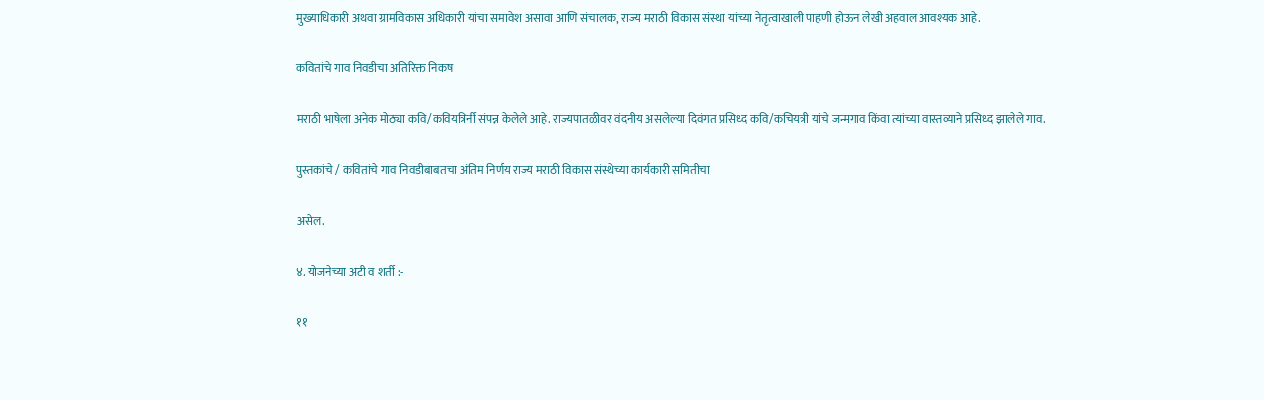मुख्याधिकारी अथवा ग्रामविकास अधिकारी यांचा समावेश असावा आणि संचालक, राज्य मराठी विकास संस्था यांच्या नेतृत्वाखाली पाहणी होऊन लेखी अहवाल आवश्यक आहे.

कवितांचे गाव निवडीचा अतिरिक्त निकष

मराठी भाषेला अनेक मोठ्या कवि/कवियत्रिर्नी संपन्न केलेले आहे. राज्यपातळीवर वंदनीय असलेल्या दिवंगत प्रसिध्द कवि/कचियत्री यांचे जन्मगाव किंवा त्यांच्या वास्तव्याने प्रसिध्द झालेले गाव.

पुस्तकांचे / कवितांचे गाव निवडीबाबतचा अंतिम निर्णय राज्य मराठी विकास संस्थेच्या कार्यकारी समितीचा

असेल.

४. योजनेच्या अटी व शर्ती :-

११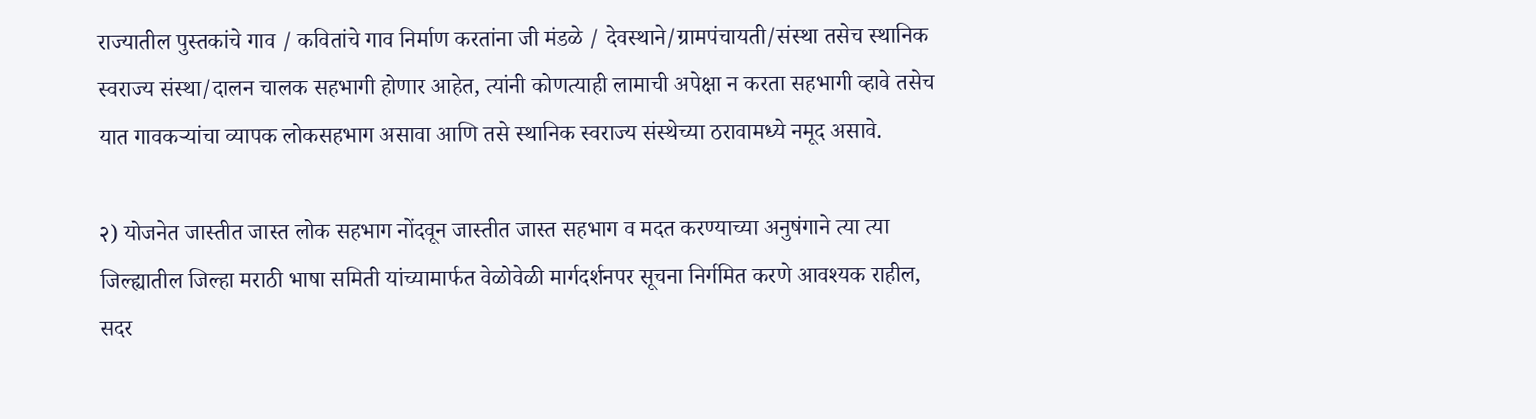राज्यातील पुस्तकांचे गाव / कवितांचे गाव निर्माण करतांना जी मंडळे / देवस्थाने/ग्रामपंचायती/संस्था तसेच स्थानिक स्वराज्य संस्था/दालन चालक सहभागी होणार आहेत, त्यांनी कोणत्याही लामाची अपेक्षा न करता सहभागी व्हावे तसेच यात गावकऱ्यांचा व्यापक लोकसहभाग असावा आणि तसे स्थानिक स्वराज्य संस्थेच्या ठरावामध्ये नमूद असावे.

२) योजनेत जास्तीत जास्त लोक सहभाग नोंदवून जास्तीत जास्त सहभाग व मदत करण्याच्या अनुषंगाने त्या त्या जिल्ह्यातील जिल्हा मराठी भाषा समिती यांच्यामार्फत वेळोवेळी मार्गदर्शनपर सूचना निर्गमित करणे आवश्यक राहील, सदर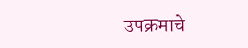उपक्रमाचे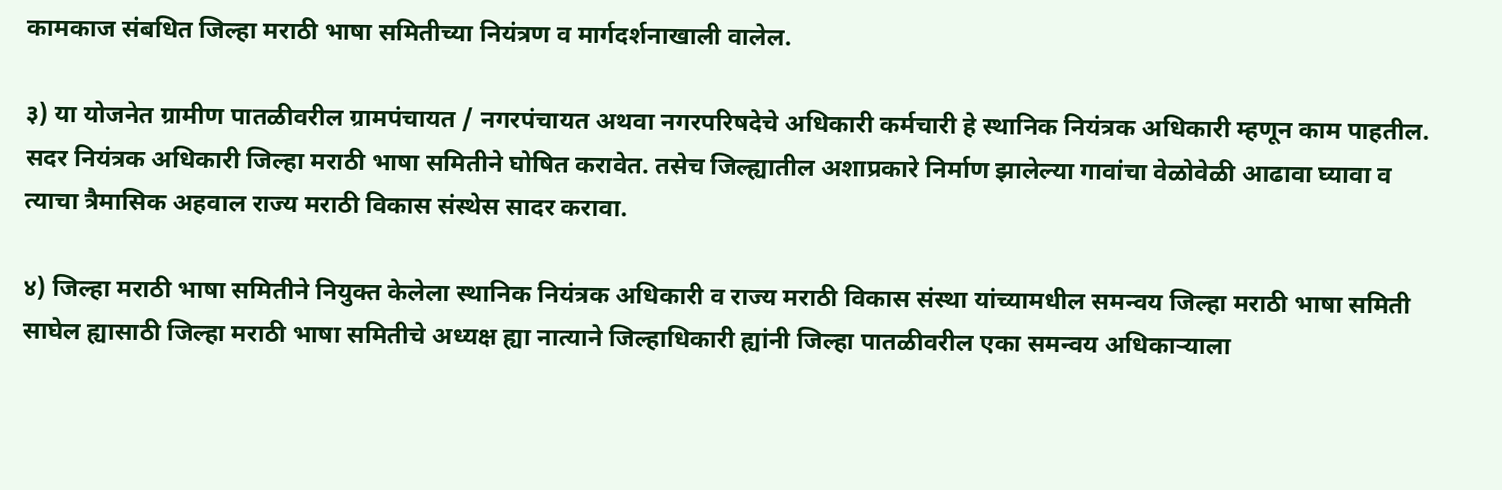कामकाज संबधित जिल्हा मराठी भाषा समितीच्या नियंत्रण व मार्गदर्शनाखाली वालेल.

३) या योजनेत ग्रामीण पातळीवरील ग्रामपंचायत / नगरपंचायत अथवा नगरपरिषदेचे अधिकारी कर्मचारी हे स्थानिक नियंत्रक अधिकारी म्हणून काम पाहतील. सदर नियंत्रक अधिकारी जिल्हा मराठी भाषा समितीने घोषित करावेत. तसेच जिल्ह्यातील अशाप्रकारे निर्माण झालेल्या गावांचा वेळोवेळी आढावा घ्यावा व त्याचा त्रैमासिक अहवाल राज्य मराठी विकास संस्थेस सादर करावा.

४) जिल्हा मराठी भाषा समितीने नियुक्त केलेला स्थानिक नियंत्रक अधिकारी व राज्य मराठी विकास संस्था यांच्यामधील समन्वय जिल्हा मराठी भाषा समिती साघेल ह्यासाठी जिल्हा मराठी भाषा समितीचे अध्यक्ष ह्या नात्याने जिल्हाधिकारी ह्यांनी जिल्हा पातळीवरील एका समन्वय अधिकाऱ्याला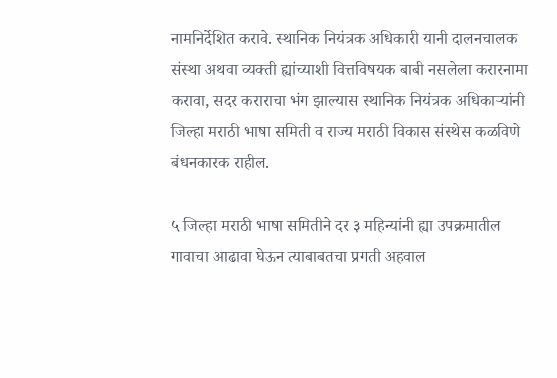नामनिर्देशित करावे. स्थानिक नियंत्रक अधिकारी यानी दालनचालक संस्था अथवा व्यक्ती ह्यांच्याशी वित्तविषयक बाबी नसलेला करारनामा करावा, सदर कराराचा भंग झाल्यास स्थानिक नियंत्रक अधिकाऱ्यांनी जिल्हा मराठी भाषा समिती व राज्य मराठी विकास संस्थेस कळविणे बंधनकारक राहील.

५ जिल्हा मराठी भाषा समितीने दर ३ महिन्यांनी ह्या उपक्रमातील गावाचा आढावा घेऊन त्याबाबतचा प्रगती अहवाल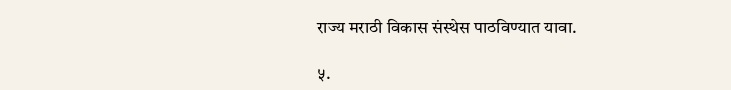राज्य मराठी विकास संस्थेस पाठविण्यात यावा.

५.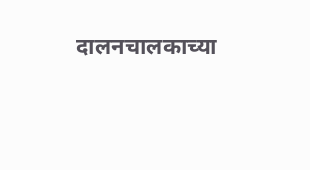दालनचालकाच्या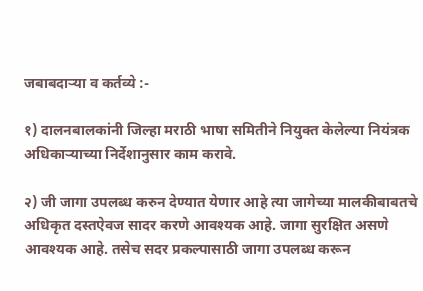जबाबदाऱ्या व कर्तव्ये :-

१) दालनबालकांनी जिल्हा मराठी भाषा समितीने नियुक्त केलेल्या नियंत्रक अधिकाऱ्याच्या निर्देशानुसार काम करावे.

२) जी जागा उपलब्ध करुन देण्यात येणार आहे त्या जागेच्या मालकीबाबतचे अधिकृत दस्तऐवज सादर करणे आवश्यक आहे. जागा सुरक्षित असणे आवश्यक आहे. तसेच सदर प्रकल्पासाठी जागा उपलब्ध करून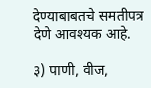देण्याबाबतचे समतीपत्र देणे आवश्यक आहे.

३) पाणी, वीज,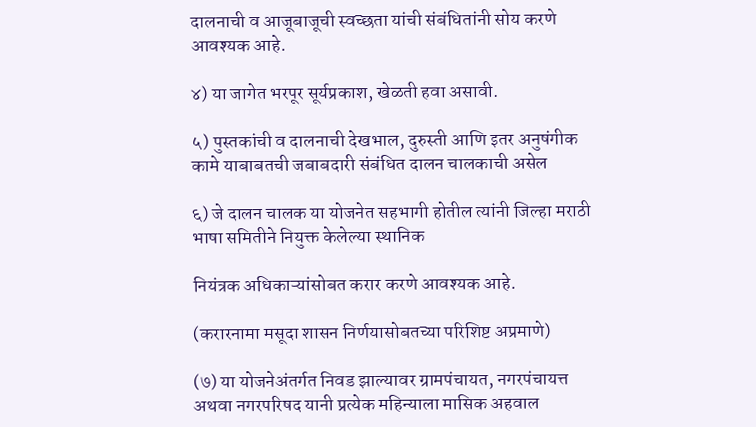दालनाची व आजूबाजूची स्वच्छता यांची संबंधितांनी सोय करणे आवश्यक आहे.

४) या जागेत भरपूर सूर्यप्रकाश, खेळती हवा असावी.

५) पुस्तकांची व दालनाची देखभाल, दुरुस्ती आणि इतर अनुषंगीक कामे याबाबतची जबाबदारी संबंधित दालन चालकाची असेल

६) जे दालन चालक या योजनेत सहभागी होतील त्यांनी जिल्हा मराठी भाषा समितीने नियुक्त केलेल्या स्थानिक

नियंत्रक अधिकाऱ्यांसोबत करार करणे आवश्यक आहे.

(करारनामा मसूदा शासन निर्णयासोबतच्या परिशिष्ट अप्रमाणे)

(७) या योजनेअंतर्गत निवड झाल्यावर ग्रामपंचायत, नगरपंचायत्त अथवा नगरपरिषद यानी प्रत्येक महिन्याला मासिक अहवाल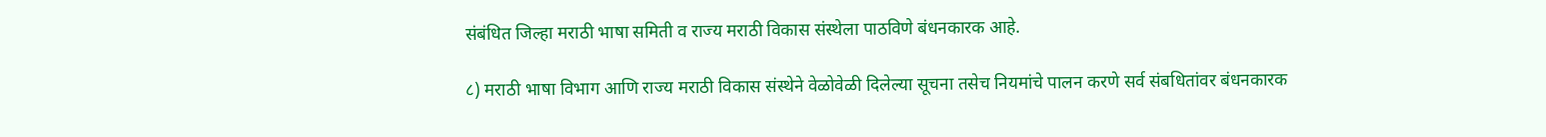संबंधित जिल्हा मराठी भाषा समिती व राज्य मराठी विकास संस्थेला पाठविणे बंधनकारक आहे.

८) मराठी भाषा विभाग आणि राज्य मराठी विकास संस्थेने वेळोवेळी दिलेल्या सूचना तसेच नियमांचे पालन करणे सर्व संबधितांवर बंधनकारक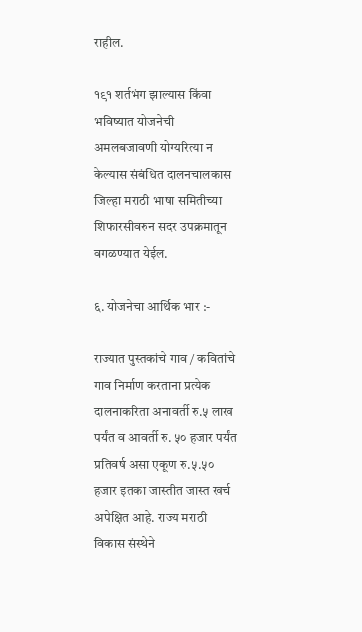राहील.

१९१ शर्तभंग झाल्यास किंवा भविष्यात योजनेची अमलबजावणी योग्यरित्या न केल्यास संबंधित दालनचालकास जिल्हा मराठी भाषा समितीच्या शिफारसीवरुन सदर उपक्रमातून वगळण्यात येईल.

६. योजनेचा आर्थिक भार :-

राज्यात पुस्तकांचे गाव / कवितांचे गाव निर्माण करताना प्रत्येक दालनाकरिता अनावर्ती रु.५ लाख पर्यंत व आवर्ती रु. ५० हजार पर्यंत प्रतिवर्ष असा एकूण रु.५.५० हजार इतका जास्तीत जास्त खर्च अपेक्षित आहे. राज्य मराठी विकास संस्थेने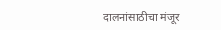दालनांसाठीचा मंजूर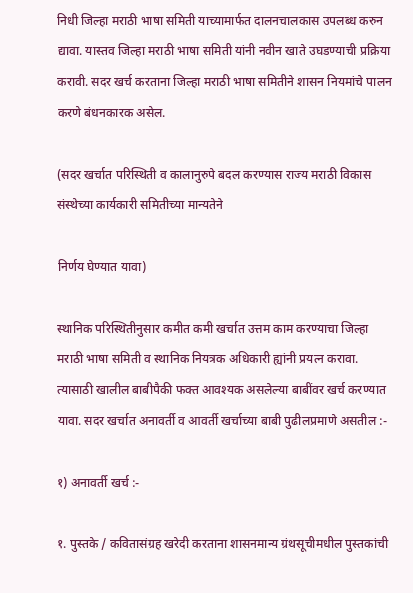निधी जिल्हा मराठी भाषा समिती याच्यामार्फत दालनचालकास उपलब्ध करुन द्यावा. यास्तव जिल्हा मराठी भाषा समिती यांनी नवीन खाते उघडण्याची प्रक्रिया करावी. सदर खर्च करताना जिल्हा मराठी भाषा समितीने शासन नियमांचे पालन करणे बंधनकारक असेल.

(सदर खर्चात परिस्थिती व कालानुरुपे बदल करण्यास राज्य मराठी विकास संस्थेच्या कार्यकारी समितीच्या मान्यतेने

निर्णय घेण्यात यावा)

स्थानिक परिस्थितीनुसार कमीत कमी खर्चात उत्तम काम करण्याचा जिल्हा मराठी भाषा समिती व स्थानिक नियत्रक अधिकारी ह्यांनी प्रयत्न करावा. त्यासाठी खालील बाबीपैकी फक्त आवश्यक असलेल्या बाबींवर खर्च करण्यात यावा. सदर खर्चात अनावर्ती व आवर्ती खर्चाच्या बाबी पुढीलप्रमाणे असतील :-

१) अनावर्ती खर्च :-

१. पुस्तके / कवितासंग्रह खरेदी करताना शासनमान्य ग्रंथसूचीमधील पुस्तकांची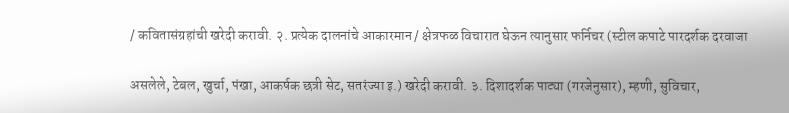/ कवितासंग्रहांची खरेदी करावी. २. प्रत्येक दालनांचे आकारमान / क्षेत्रफळ विचारात घेऊन त्यानुसार फर्निचर (स्टील कपाटे पारदर्शक दरवाजा

असलेले, टेबल, खुर्चा, पंखा, आकर्षक छत्री सेट, सतरंज्या इ.) खरेदी करावी. ३. दिशादर्शक पाट्या (गरजेनुसार), म्हणी, सुविचार,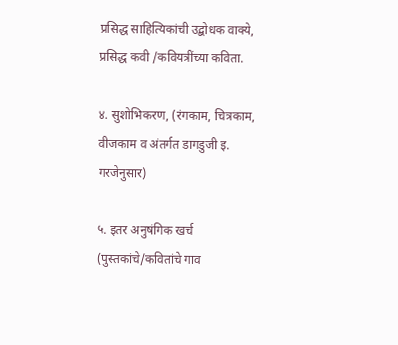प्रसिद्ध साहित्यिकांची उद्बोधक वाक्ये, प्रसिद्ध कवी /कवियत्रींच्या कविता.

४. सुशोभिकरण, (रंगकाम, चित्रकाम, वीजकाम व अंतर्गत डागडुजी इ. गरजेनुसार)

५. इतर अनुषंगिक खर्च (पुस्तकांचे/कवितांचे गाव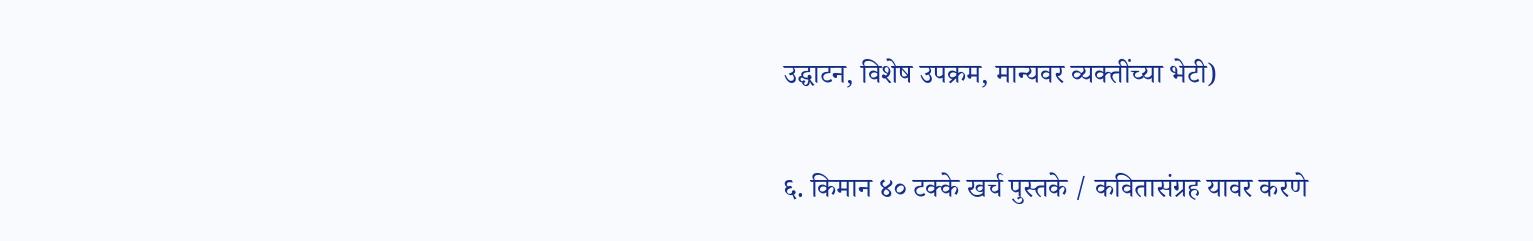उद्घाटन, विशेष उपक्रम, मान्यवर व्यक्तींच्या भेटी)

६. किमान ४० टक्के खर्च पुस्तके / कवितासंग्रह यावर करणे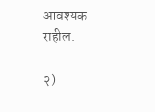आवश्यक राहील.

२)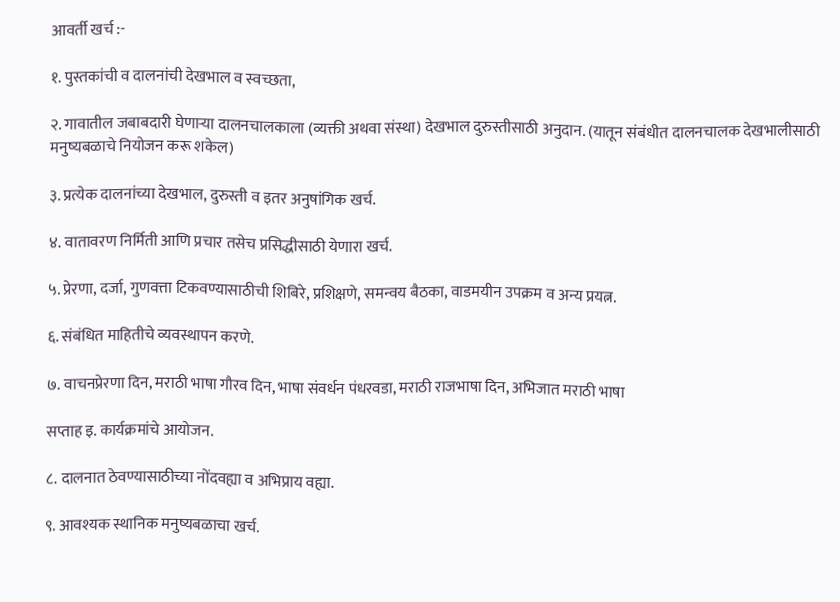आवर्ती खर्च :-

१. पुस्तकांची व दालनांची देखभाल व स्वच्छता,

२. गावातील जबाबदारी घेणाऱ्या दालनचालकाला (व्यक्ती अथवा संस्था) देखभाल दुरुस्तीसाठी अनुदान. (यातून संबंधीत दालनचालक देखभालीसाठी मनुष्यबळाचे नियोजन करू शकेल)

३. प्रत्येक दालनांच्या देखभाल, दुरुस्ती व इतर अनुषांगिक खर्च.

४. वातावरण निर्मिती आणि प्रचार तसेच प्रसिद्धीसाठी येणारा खर्च.

५. प्रेरणा, दर्जा, गुणवत्ता टिकवण्यासाठीची शिबिरे, प्रशिक्षणे, समन्वय बैठका, वाडमयीन उपक्रम व अन्य प्रयत्न.

६. संबंधित माहितीचे व्यवस्थापन करणे.

७. वाचनप्रेरणा दिन, मराठी भाषा गौरव दिन, भाषा संवर्धन पंधरवडा, मराठी राजभाषा दिन, अभिजात मराठी भाषा

सप्ताह इ. कार्यक्रमांचे आयोजन.

८. दालनात ठेवण्यासाठीच्या नोंदवह्या व अभिप्राय वह्या.

९. आवश्यक स्थानिक मनुष्यबळाचा खर्च.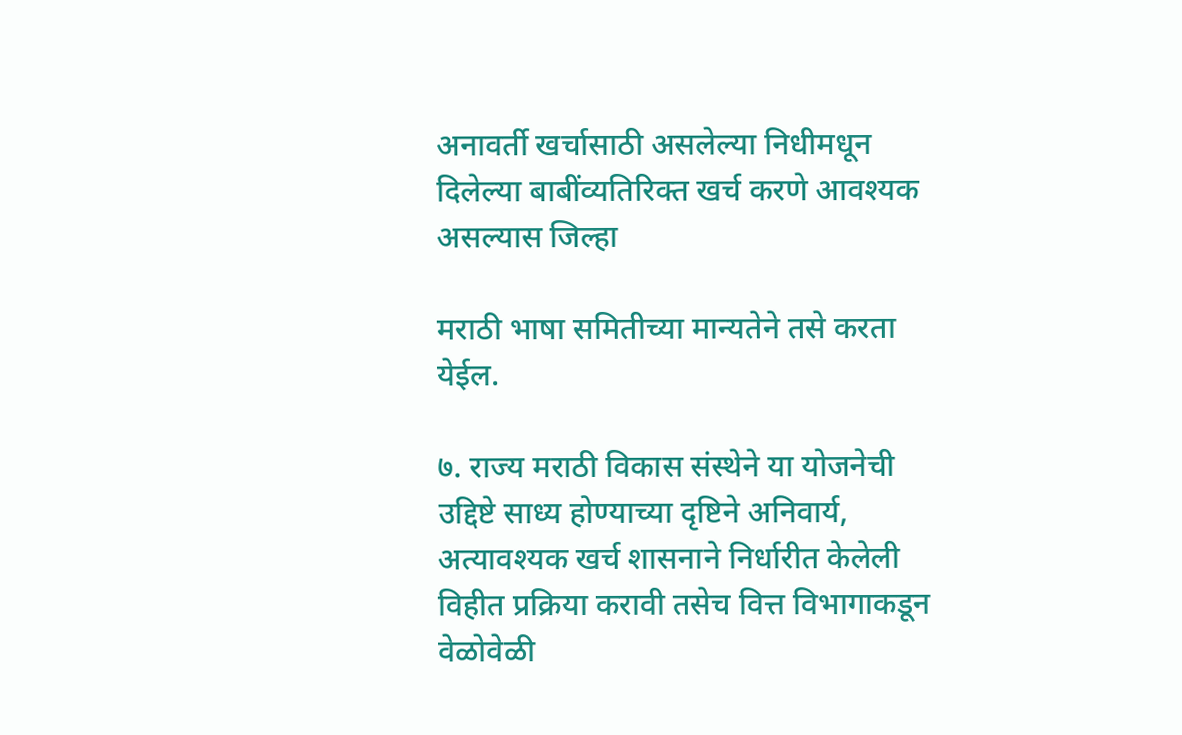अनावर्ती खर्चासाठी असलेल्या निधीमधून दिलेल्या बाबींव्यतिरिक्त खर्च करणे आवश्यक असल्यास जिल्हा

मराठी भाषा समितीच्या मान्यतेने तसे करता येईल.

७. राज्य मराठी विकास संस्थेने या योजनेची उद्दिष्टे साध्य होण्याच्या दृष्टिने अनिवार्य, अत्यावश्यक खर्च शासनाने निर्धारीत केलेली विहीत प्रक्रिया करावी तसेच वित्त विभागाकडून वेळोवेळी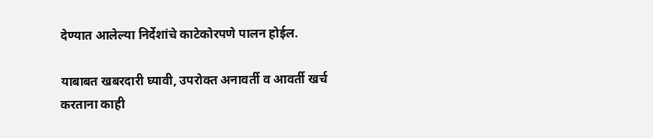देण्यात आलेल्या निर्देशांचे काटेकोरपणे पालन होईल.

याबाबत खबरदारी घ्यावी, उपरोक्त अनावर्ती व आवर्ती खर्च करताना काही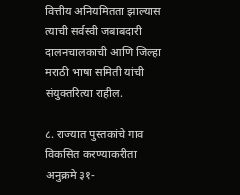वित्तीय अनियमितता झाल्यास त्याची सर्वस्वी जबाबदारी दालनचालकाची आणि जिल्हा मराठी भाषा समिती यांची संयुक्तरित्या राहील.

८. राज्यात पुस्तकांचे गाव विकसित करण्याकरीता अनुक्रमे ३१-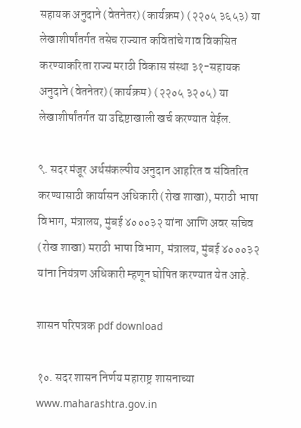सहायक अनुदाने (वेतनेतर) (कार्यक्रम) (२२०५ ३६५३) या लेखाशीर्षांतर्गत तसेच राज्यात कवितांचे गाव विकसित करण्याकरिता राज्य मराठी विकास संस्था ३१-सहायक अनुदाने (वेतनेतर) (कार्यक्रम) (२२०५ ३२०५) या लेखाशीर्षांतर्गत या उद्दिष्टाखाली खर्च करण्यात येईल.

९. सदर मंजूर अर्थसंकल्पीय अनुदान आहरित व संवितरित करण्यासाठी कार्यासन अधिकारी (रोख शाखा), मराठी भाषा विभाग, मंत्रालय, मुंबई ४०००३२ यांना आणि अवर सचिव (रोख शाखा) मराठी भाषा विभाग, मंत्रालय, मुंबई ४०००३२ यांना नियंत्रण अधिकारी म्हणून घोषित करण्यात येत आहे.

शासन परिपत्रक pdf download

१०. सदर शासन निर्णय महाराष्ट्र शासनाच्या www.maharashtra.gov.in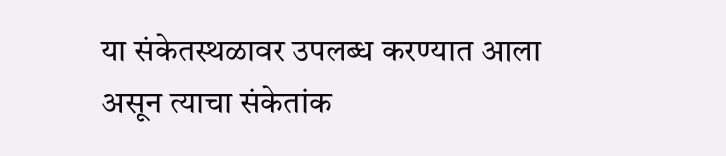या संकेतस्थळावर उपलब्ध करण्यात आला असून त्याचा संकेतांक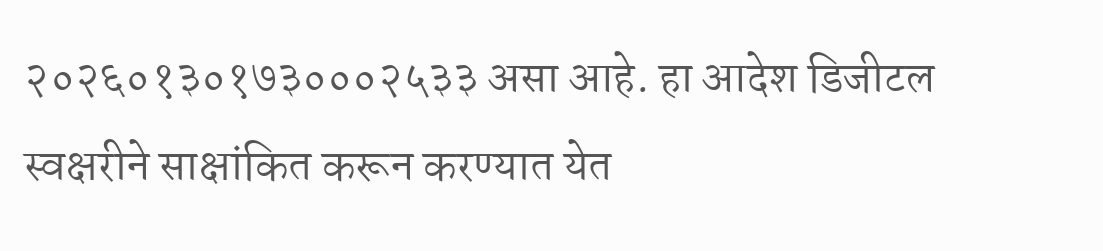२०२६०१३०१७३०००२५३३ असा आहे. हा आदेश डिजीटल स्वक्षरीने साक्षांकित करून करण्यात येत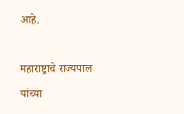आहे.

महाराष्ट्राचे राज्यपाल यांच्या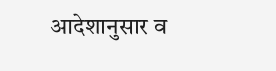आदेशानुसार व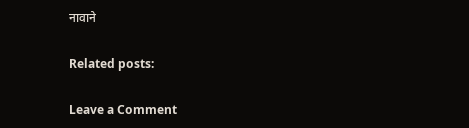नावाने

Related posts:

Leave a Comment